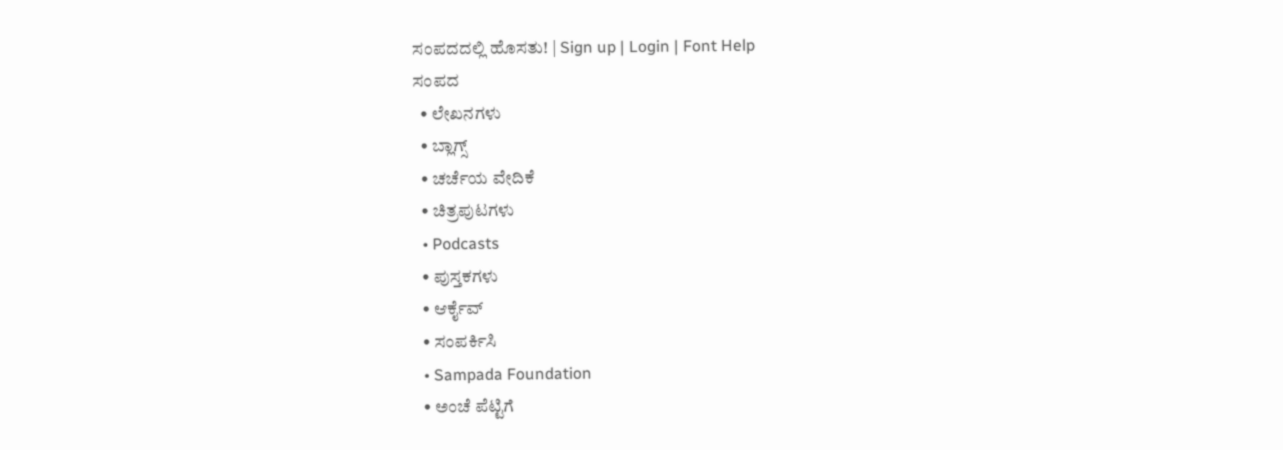ಸಂಪದದಲ್ಲಿ ಹೊಸತು! | Sign up | Login | Font Help
ಸಂಪದ
  • ಲೇಖನಗಳು
  • ಬ್ಲಾಗ್ಸ್
  • ಚರ್ಚೆಯ ವೇದಿಕೆ
  • ಚಿತ್ರಪುಟಗಳು
  • Podcasts
  • ಪುಸ್ತಕಗಳು
  • ಆರ್ಕೈವ್
  • ಸಂಪರ್ಕಿಸಿ
  • Sampada Foundation
  • ಅಂಚೆ ಪೆಟ್ಟಿಗೆ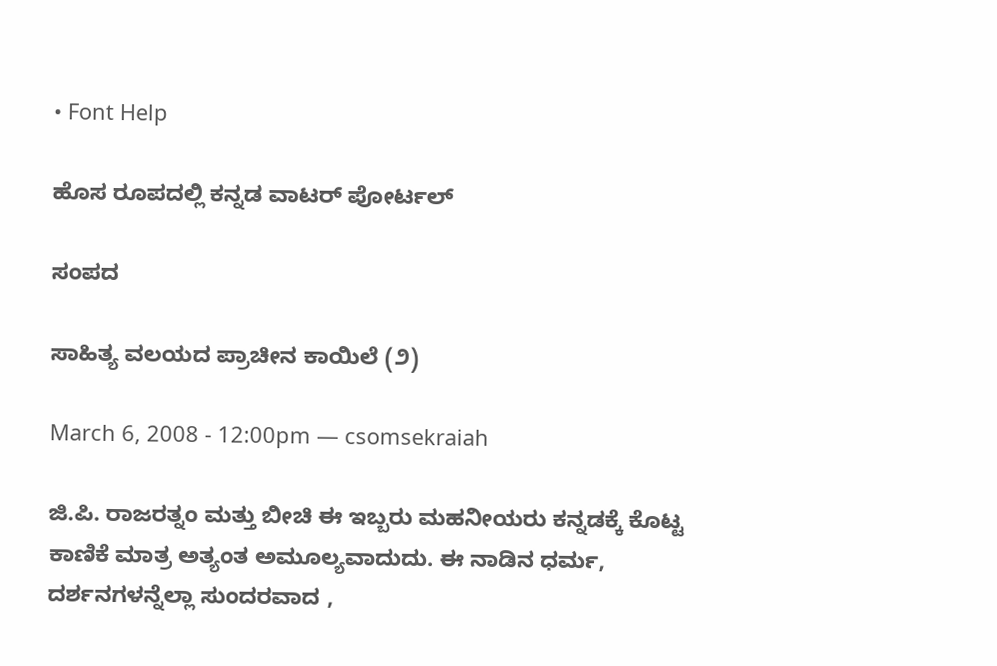• Font Help

ಹೊಸ ರೂಪದಲ್ಲಿ ಕನ್ನಡ ವಾಟರ್ ಪೋರ್ಟಲ್

ಸಂಪದ

ಸಾಹಿತ್ಯ ವಲಯದ ಪ್ರಾಚೀನ ಕಾಯಿಲೆ (೨)

March 6, 2008 - 12:00pm — csomsekraiah

ಜಿ.ಪಿ. ರಾಜರತ್ನಂ ಮತ್ತು ಬೀಚಿ ಈ ಇಬ್ಬರು ಮಹನೀಯರು ಕನ್ನಡಕ್ಕೆ ಕೊಟ್ಟ ಕಾಣಿಕೆ ಮಾತ್ರ ಅತ್ಯಂತ ಅಮೂಲ್ಯವಾದುದು. ಈ ನಾಡಿನ ಧರ್ಮ, ದರ್ಶನಗಳನ್ನೆಲ್ಲಾ ಸುಂದರವಾದ ,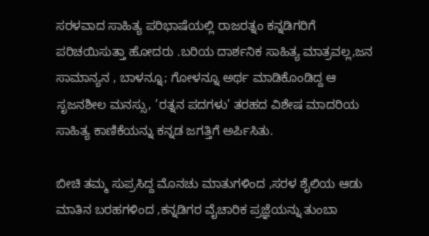ಸರಳವಾದ ಸಾಹಿತ್ಯ ಪರಿಭಾಷೆಯಲ್ಲಿ ರಾಜರತ್ನಂ ಕನ್ನಡಿಗರಿಗೆ ಪರಿಚಯಿಸುತ್ತಾ ಹೋದರು .ಬರಿಯ ದಾರ್ಶನಿಕ ಸಾಹಿತ್ಯ ಮಾತ್ರವಲ್ಲ,ಜನ ಸಾಮಾನ್ಯನ , ಬಾಳನ್ನೂ; ಗೋಳನ್ನೂ ಅರ್ಥ ಮಾಡಿಕೊಂಡಿದ್ದ ಆ ಸೃಜನಶೀಲ ಮನಸ್ಸು, ’ರತ್ನನ ಪದಗಳು’ ತರಹದ ವಿಶೇಷ ಮಾದರಿಯ ಸಾಹಿತ್ಯ ಕಾಣಿಕೆಯನ್ನು ಕನ್ನಡ ಜಗತ್ತಿಗೆ ಅರ್ಪಿಸಿತು.

ಬೀಚಿ ತಮ್ಮ ಸುಪ್ರಸಿದ್ದ ಮೊನಚು ಮಾತುಗಳಿಂದ ,ಸರಳ ಶೈಲಿಯ ಆಡು ಮಾತಿನ ಬರಹಗಳಿಂದ ,ಕನ್ನಡಿಗರ ವೈಚಾರಿಕ ಪ್ರಜ್ಞೆಯನ್ನು ತುಂಬಾ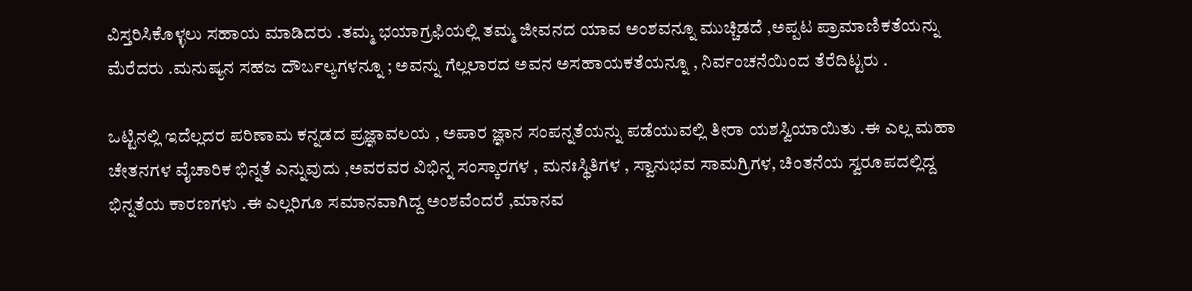ವಿಸ್ತರಿಸಿಕೊಳ್ಳಲು ಸಹಾಯ ಮಾಡಿದರು .ತಮ್ಮ ಭಯಾಗ್ರಫಿಯಲ್ಲಿ ತಮ್ಮ ಜೀವನದ ಯಾವ ಅಂಶವನ್ನೂ ಮುಚ್ಚಿಡದೆ ,ಅಪ್ಪಟ ಪ್ರಾಮಾಣಿಕತೆಯನ್ನು ಮೆರೆದರು .ಮನುಷ್ಯನ ಸಹಜ ದೌರ್ಬಲ್ಯಗಳನ್ನೂ ; ಅವನ್ನು ಗೆಲ್ಲಲಾರದ ಅವನ ಅಸಹಾಯಕತೆಯನ್ನೂ , ನಿರ್ವಂಚನೆಯಿಂದ ತೆರೆದಿಟ್ಟರು .

ಒಟ್ಟಿನಲ್ಲಿ ಇದೆಲ್ಲದರ ಪರಿಣಾಮ ಕನ್ನಡದ ಪ್ರಜ್ಞಾವಲಯ , ಅಪಾರ ಜ್ಞಾನ ಸಂಪನ್ನತೆಯನ್ನು ಪಡೆಯುವಲ್ಲಿ ತೀರಾ ಯಶಸ್ವಿಯಾಯಿತು .ಈ ಎಲ್ಲ ಮಹಾ ಚೇತನಗಳ ವೈಚಾರಿಕ ಭಿನ್ನತೆ ಎನ್ನುವುದು ,ಅವರವರ ವಿಭಿನ್ನ ಸಂಸ್ಕಾರಗಳ , ಮನಃಸ್ಥಿತಿಗಳ , ಸ್ವಾನುಭವ ಸಾಮಗ್ರಿಗಳ, ಚಿಂತನೆಯ ಸ್ವರೂಪದಲ್ಲಿದ್ದ ಭಿನ್ನತೆಯ ಕಾರಣಗಳು .ಈ ಎಲ್ಲರಿಗೂ ಸಮಾನವಾಗಿದ್ದ ಅಂಶವೆಂದರೆ ,ಮಾನವ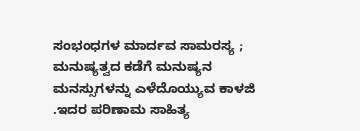ಸಂಭಂಧಗಳ ಮಾರ್ದವ ಸಾಮರಸ್ಯ ; ಮನುಷ್ಯತ್ವದ ಕಡೆಗೆ ಮನುಷ್ಯನ ಮನಸ್ಸುಗಳನ್ನು ಎಳೆದೊಯ್ಯುವ ಕಾಳಜಿ .ಇದರ ಪರಿಣಾಮ ಸಾಹಿತ್ಯ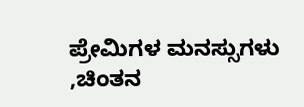ಪ್ರೇಮಿಗಳ ಮನಸ್ಸುಗಳು ,ಚಿಂತನ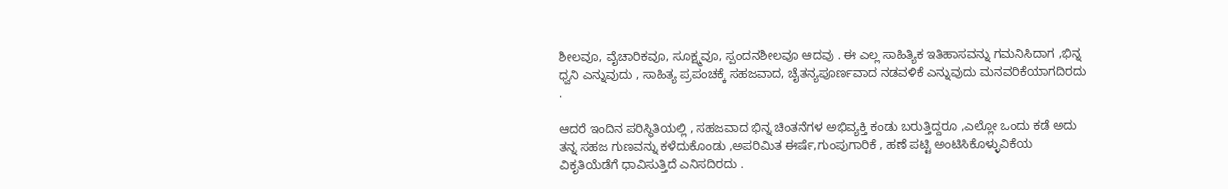ಶೀಲವೂ, ವೈಚಾರಿಕವೂ, ಸೂಕ್ಷ್ಮವೂ, ಸ್ಪಂದನಶೀಲವೂ ಆದವು . ಈ ಎಲ್ಲ ಸಾಹಿತ್ಯಿಕ ಇತಿಹಾಸವನ್ನು ಗಮನಿಸಿದಾಗ ,ಭಿನ್ನ ಧ್ವನಿ ಎನ್ನುವುದು , ಸಾಹಿತ್ಯ ಪ್ರಪಂಚಕ್ಕೆ ಸಹಜವಾದ, ಚೈತನ್ಯಪೂರ್ಣವಾದ ನಡವಳಿಕೆ ಎನ್ನುವುದು ಮನವರಿಕೆಯಾಗದಿರದು .

ಆದರೆ ಇಂದಿನ ಪರಿಸ್ಥಿತಿಯಲ್ಲಿ , ಸಹಜವಾದ ಭಿನ್ನ ಚಿಂತನೆಗಳ ಅಭಿವ್ಯಕ್ತಿ ಕಂಡು ಬರುತ್ತಿದ್ದರೂ ,ಎಲ್ಲೋ ಒಂದು ಕಡೆ ಅದು ತನ್ನ ಸಹಜ ಗುಣವನ್ನು ಕಳೆದುಕೊಂಡು ,ಅಪರಿಮಿತ ಈರ್ಷೆ,ಗುಂಪುಗಾರಿಕೆ , ಹಣೆ ಪಟ್ಟಿ ಅಂಟಿಸಿಕೊಳ್ಳುವಿಕೆಯ ವಿಕೃತಿಯೆಡೆಗೆ ಧಾವಿಸುತ್ತಿದೆ ಎನಿಸದಿರದು .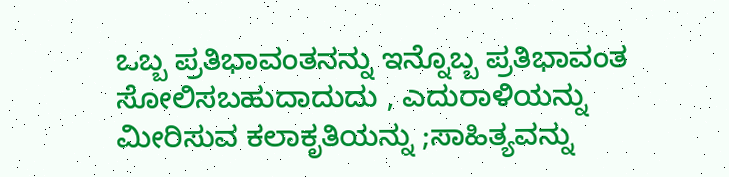ಒಬ್ಬ ಪ್ರತಿಭಾವಂತನನ್ನು ಇನ್ನೊಬ್ಬ ಪ್ರತಿಭಾವಂತ ಸೋಲಿಸಬಹುದಾದುದು , ಎದುರಾಳಿಯನ್ನು ಮೀರಿಸುವ ಕಲಾಕೃತಿಯನ್ನು ;ಸಾಹಿತ್ಯವನ್ನು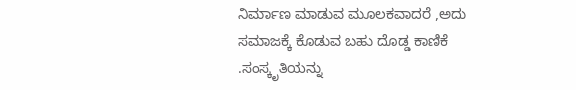ನಿರ್ಮಾಣ ಮಾಡುವ ಮೂಲಕವಾದರೆ ,ಅದು ಸಮಾಜಕ್ಕೆ ಕೊಡುವ ಬಹು ದೊಡ್ಡ ಕಾಣಿಕೆ .ಸಂಸ್ಕೃತಿಯನ್ನು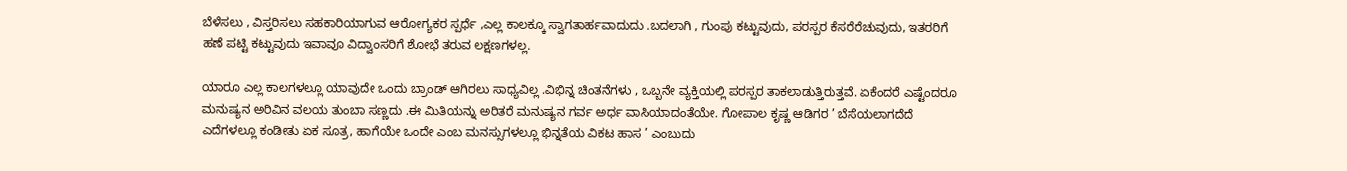ಬೆಳೆಸಲು , ವಿಸ್ತರಿಸಲು ಸಹಕಾರಿಯಾಗುವ ಆರೋಗ್ಯಕರ ಸ್ಪರ್ಧೆ ,ಎಲ್ಲ ಕಾಲಕ್ಕೂ ಸ್ವಾಗತಾರ್ಹವಾದುದು .ಬದಲಾಗಿ , ಗುಂಪು ಕಟ್ಟುವುದು, ಪರಸ್ಪರ ಕೆಸರೆರೆಚುವುದು, ಇತರರಿಗೆ ಹಣೆ ಪಟ್ಟಿ ಕಟ್ಟುವುದು ಇವಾವೂ ವಿದ್ವಾಂಸರಿಗೆ ಶೋಭೆ ತರುವ ಲಕ್ಷಣಗಳಲ್ಲ.

ಯಾರೂ ಎಲ್ಲ ಕಾಲಗಳಲ್ಲೂ ಯಾವುದೇ ಒಂದು ಬ್ರಾಂಡ್ ಆಗಿರಲು ಸಾಧ್ಯವಿಲ್ಲ .ವಿಭಿನ್ನ ಚಿಂತನೆಗಳು , ಒಬ್ಬನೇ ವ್ಯಕ್ತಿಯಲ್ಲಿ ಪರಸ್ಪರ ತಾಕಲಾಡುತ್ತಿರುತ್ತವೆ. ಏಕೆಂದರೆ ಎಷ್ಟೆಂದರೂ ಮನುಷ್ಯನ ಅರಿವಿನ ವಲಯ ತುಂಬಾ ಸಣ್ಣದು .ಈ ಮಿತಿಯನ್ನು ಅರಿತರೆ ಮನುಷ್ಯನ ಗರ್ವ ಅರ್ಧ ವಾಸಿಯಾದಂತೆಯೇ. ಗೋಪಾಲ ಕೃಷ್ಣ ಆಡಿಗರ ’ ಬೆಸೆಯಲಾಗದೆದೆ ಎದೆಗಳಲ್ಲೂ ಕಂಡೀತು ಏಕ ಸೂತ್ರ, ಹಾಗೆಯೇ ಒಂದೇ ಎಂಬ ಮನಸ್ಸುಗಳಲ್ಲೂ ಭಿನ್ನತೆಯ ವಿಕಟ ಹಾಸ ’ ಎಂಬುದು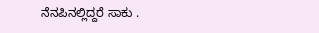ನೆನಪಿನಲ್ಲಿದ್ದರೆ ಸಾಕು .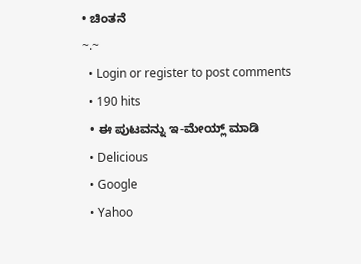• ಚಿಂತನೆ
~.~
  • Login or register to post comments
  • 190 hits
  • ಈ ಪುಟವನ್ನು ಇ-ಮೇಯ್ಲ್ ಮಾಡಿ
  • Delicious
  • Google
  • Yahoo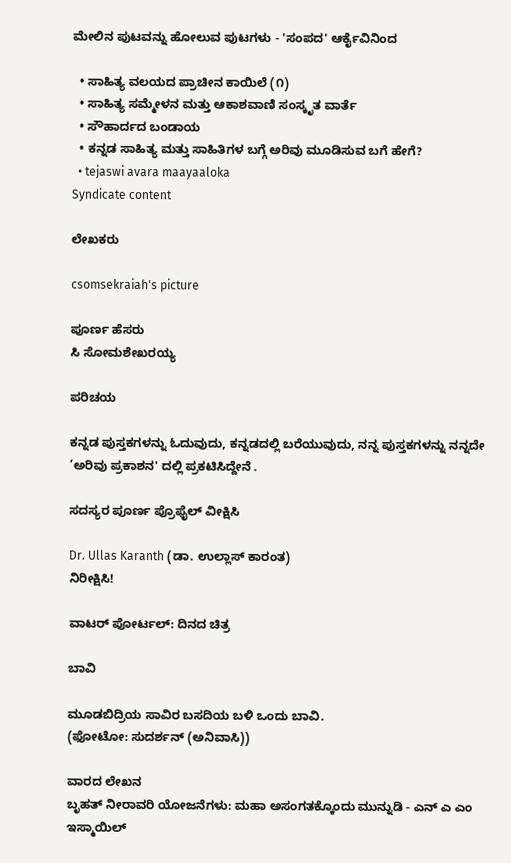ಮೇಲಿನ ಪುಟವನ್ನು ಹೋಲುವ ಪುಟಗಳು - 'ಸಂಪದ' ಆರ್ಕೈವಿನಿಂದ

  • ಸಾಹಿತ್ಯ ವಲಯದ ಪ್ರಾಚೀನ ಕಾಯಿಲೆ (೧)
  • ಸಾಹಿತ್ಯ ಸಮ್ಮೇಳನ ಮತ್ತು ಆಕಾಶವಾಣಿ ಸಂಸ್ಕೃತ ವಾರ್ತೆ
  • ಸೌಹಾರ್ದದ ಬಂಡಾಯ
  • ಕನ್ನಡ ಸಾಹಿತ್ಯ ಮತ್ತು ಸಾಹಿತಿಗಳ ಬಗ್ಗೆ ಅರಿವು ಮೂಡಿಸುವ ಬಗೆ ಹೇಗೆ?
  • tejaswi avara maayaaloka
Syndicate content

ಲೇಖಕರು

csomsekraiah's picture

ಪೂರ್ಣ ಹೆಸರು
ಸಿ ಸೋಮಶೇಖರಯ್ಯ

ಪರಿಚಯ

ಕನ್ನಡ ಪುಸ್ತಕಗಳನ್ನು ಓದುವುದು, ಕನ್ನಡದಲ್ಲಿ ಬರೆಯುವುದು, ನನ್ನ ಪುಸ್ತಕಗಳನ್ನು ನನ್ನದೇ ’ಅರಿವು ಪ್ರಕಾಶನ' ದಲ್ಲಿ ಪ್ರಕಟಿಸಿದ್ದೇನೆ .

ಸದಸ್ಯರ ಪೂರ್ಣ ಪ್ರೊಫೈಲ್ ವೀಕ್ಷಿಸಿ

Dr. Ullas Karanth (ಡಾ. ಉಲ್ಲಾಸ್ ಕಾರಂತ)
ನಿರೀಕ್ಷಿಸಿ!

ವಾಟರ್ ಪೋರ್ಟಲ್: ದಿನದ ಚಿತ್ರ

ಬಾವಿ

ಮೂಡಬಿದ್ರಿಯ ಸಾವಿರ ಬಸದಿಯ ಬಳಿ ಒಂದು ಬಾವಿ.
(ಫೋಟೋ: ಸುದರ್ಶನ್ (ಅನಿವಾಸಿ))

ವಾರದ ಲೇಖನ
ಬೃಹತ್ ನೀರಾವರಿ ಯೋಜನೆಗಳು: ಮಹಾ ಅಸಂಗತಕ್ಕೊಂದು ಮುನ್ನುಡಿ - ಎನ್ ಎ ಎಂ ಇಸ್ಮಾಯಿಲ್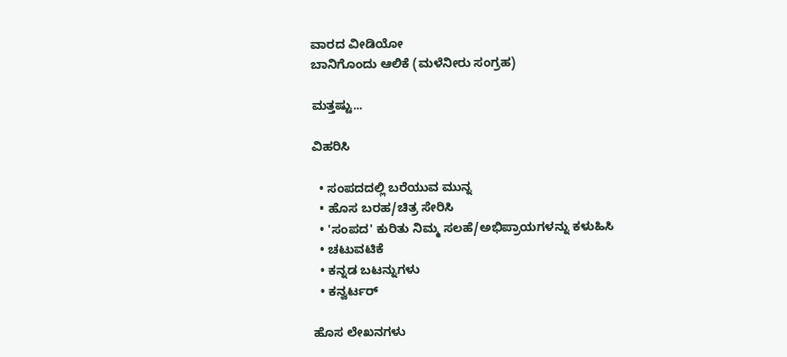ವಾರದ ವೀಡಿಯೋ
ಬಾನಿಗೊಂದು ಆಲಿಕೆ (ಮಳೆನೀರು ಸಂಗ್ರಹ)

ಮತ್ತಷ್ಟು...

ವಿಹರಿಸಿ

  • ಸಂಪದದಲ್ಲಿ ಬರೆಯುವ ಮುನ್ನ
  • ಹೊಸ ಬರಹ/ಚಿತ್ರ ಸೇರಿಸಿ
  • 'ಸಂಪದ' ಕುರಿತು ನಿಮ್ಮ ಸಲಹೆ/ಅಭಿಪ್ರಾಯಗಳನ್ನು ಕಳುಹಿಸಿ
  • ಚಟುವಟಿಕೆ
  • ಕನ್ನಡ ಬಟನ್ನುಗಳು
  • ಕನ್ವರ್ಟರ್

ಹೊಸ ಲೇಖನಗಳು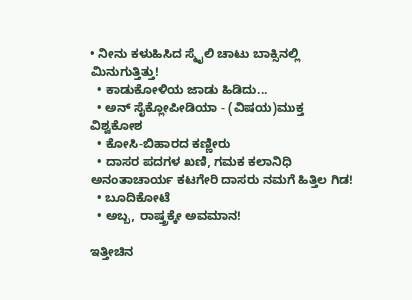• ನೀನು ಕಳುಹಿಸಿದ ಸ್ಮೈಲಿ ಚಾಟು ಬಾಕ್ಸಿನಲ್ಲಿ ಮಿನುಗುತ್ತಿತ್ತು!
  • ಕಾಡುಕೋಳಿಯ ಜಾಡು ಹಿಡಿದು...
  • ಅನ್ ಸೈಕ್ಲೋಪೀಡಿಯಾ - (ವಿಷಯ)ಮುಕ್ತ ವಿಶ್ವಕೋಶ
  • ಕೋಸಿ-ಬಿಹಾರದ ಕಣ್ಣೀರು
  • ದಾಸರ ಪದಗಳ ಖಣಿ, ಗಮಕ ಕಲಾನಿಧಿ ಅನಂತಾಚಾರ್ಯ ಕಟಗೇರಿ ದಾಸರು ನಮಗೆ ಹಿತ್ತಿಲ ಗಿಡ!
  • ಬೂದಿಕೋಟೆ
  • ಅಬ್ಬ, ರಾಷ್ತ್ರಕ್ಕೇ ಅವಮಾನ!

ಇತ್ತೀಚಿನ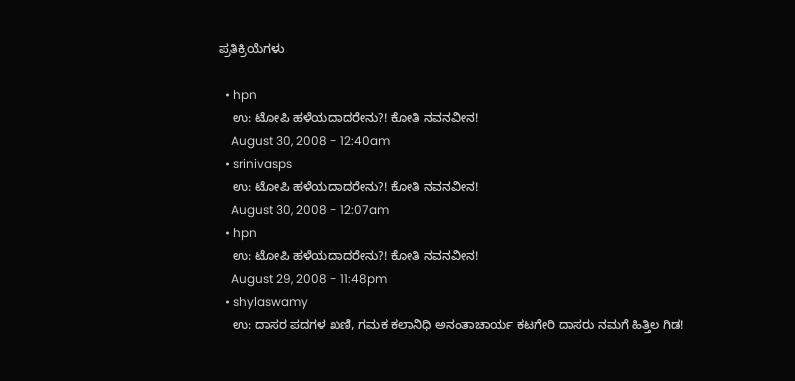ಪ್ರತಿಕ್ರಿಯೆಗಳು

  • hpn
    ಉ: ಟೋಪಿ ಹಳೆಯದಾದರೇನು?! ಕೋತಿ ನವನವೀನ!
    August 30, 2008 - 12:40am
  • srinivasps
    ಉ: ಟೋಪಿ ಹಳೆಯದಾದರೇನು?! ಕೋತಿ ನವನವೀನ!
    August 30, 2008 - 12:07am
  • hpn
    ಉ: ಟೋಪಿ ಹಳೆಯದಾದರೇನು?! ಕೋತಿ ನವನವೀನ!
    August 29, 2008 - 11:48pm
  • shylaswamy
    ಉ: ದಾಸರ ಪದಗಳ ಖಣಿ, ಗಮಕ ಕಲಾನಿಧಿ ಅನಂತಾಚಾರ್ಯ ಕಟಗೇರಿ ದಾಸರು ನಮಗೆ ಹಿತ್ತಿಲ ಗಿಡ!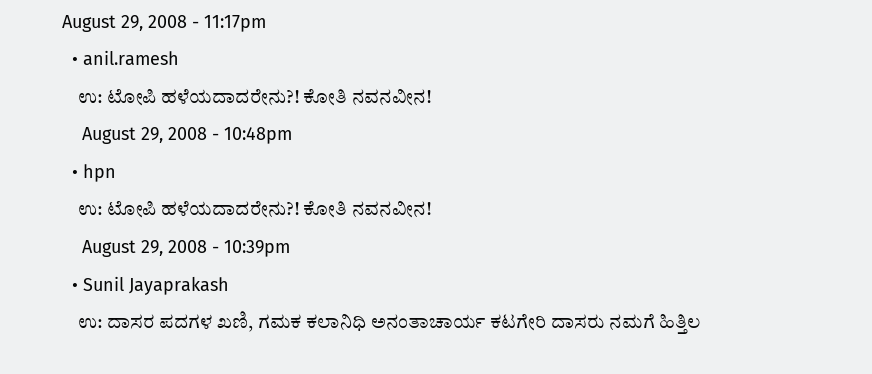August 29, 2008 - 11:17pm
  • anil.ramesh
    ಉ: ಟೋಪಿ ಹಳೆಯದಾದರೇನು?! ಕೋತಿ ನವನವೀನ!
    August 29, 2008 - 10:48pm
  • hpn
    ಉ: ಟೋಪಿ ಹಳೆಯದಾದರೇನು?! ಕೋತಿ ನವನವೀನ!
    August 29, 2008 - 10:39pm
  • Sunil Jayaprakash
    ಉ: ದಾಸರ ಪದಗಳ ಖಣಿ, ಗಮಕ ಕಲಾನಿಧಿ ಅನಂತಾಚಾರ್ಯ ಕಟಗೇರಿ ದಾಸರು ನಮಗೆ ಹಿತ್ತಿಲ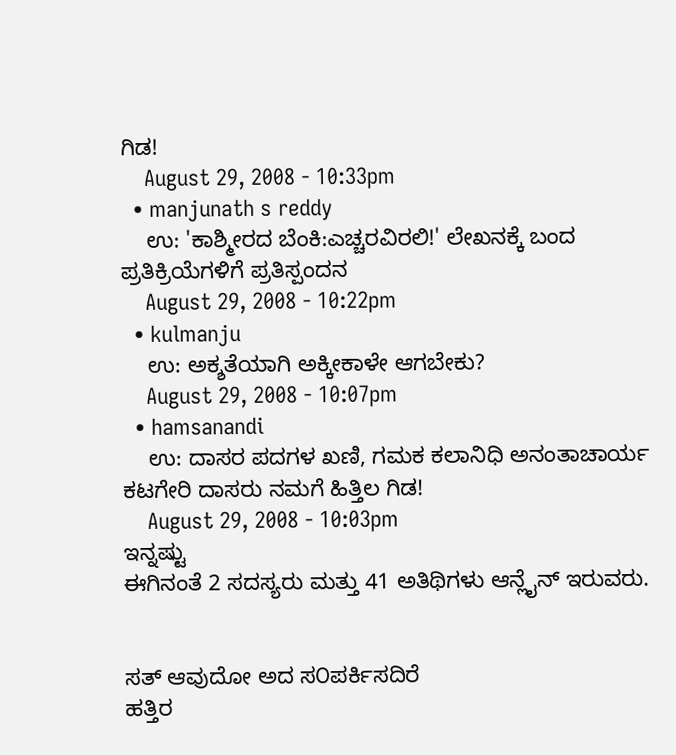ಗಿಡ!
    August 29, 2008 - 10:33pm
  • manjunath s reddy
    ಉ: 'ಕಾಶ್ಮೀರದ ಬೆಂಕಿ:ಎಚ್ಚರವಿರಲಿ!' ಲೇಖನಕ್ಕೆ ಬಂದ ಪ್ರತಿಕ್ರಿಯೆಗಳಿಗೆ ಪ್ರತಿಸ್ಪಂದನ
    August 29, 2008 - 10:22pm
  • kulmanju
    ಉ: ಅಕ್ಶತೆಯಾಗಿ ಅಕ್ಕೀಕಾಳೇ ಆಗಬೇಕು?
    August 29, 2008 - 10:07pm
  • hamsanandi
    ಉ: ದಾಸರ ಪದಗಳ ಖಣಿ, ಗಮಕ ಕಲಾನಿಧಿ ಅನಂತಾಚಾರ್ಯ ಕಟಗೇರಿ ದಾಸರು ನಮಗೆ ಹಿತ್ತಿಲ ಗಿಡ!
    August 29, 2008 - 10:03pm
ಇನ್ನಷ್ಟು
ಈಗಿನಂತೆ 2 ಸದಸ್ಯರು ಮತ್ತು 41 ಅತಿಥಿಗಳು ಆನ್ಲೈನ್ ಇರುವರು.


ಸತ್ ಆವುದೋ ಅದ ಸ೦ಪರ್ಕಿಸದಿರೆ
ಹತ್ತಿರ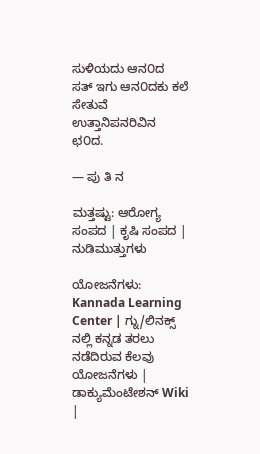ಸುಳಿಯದು ಆನ೦ದ
ಸತ್ ಇಗು ಆನ೦ದಕು ಕಲೆ ಸೇತುವೆ
ಉತ್ತಾನಿಪನರಿವಿನ ಛ೦ದ.

— ಪು ತಿ ನ

ಮತ್ತಷ್ಟು: ಆರೋಗ್ಯ ಸಂಪದ | ಕೃಷಿ ಸಂಪದ | ನುಡಿಮುತ್ತುಗಳು

ಯೋಜನೆಗಳು: Kannada Learning Center | ಗ್ನು/ಲಿನಕ್ಸ್ ನಲ್ಲಿ ಕನ್ನಡ ತರಲು ನಡೆದಿರುವ ಕೆಲವು ಯೋಜನೆಗಳು | ಡಾಕ್ಯುಮೆಂಟೇಶನ್ Wiki |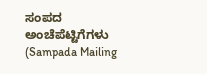ಸಂಪದ ಅಂಚೆಪೆಟ್ಟಿಗೆಗಳು (Sampada Mailing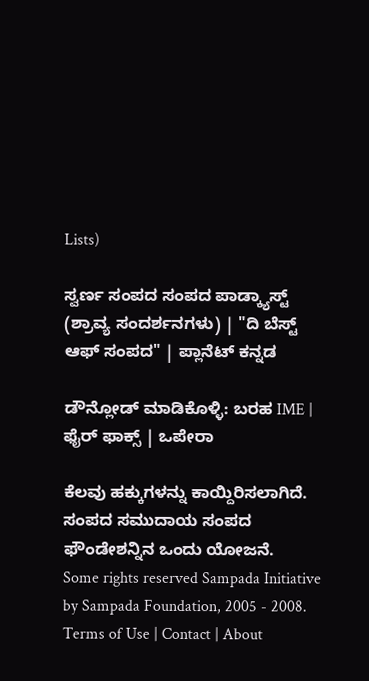Lists)

ಸ್ವರ್ಣ ಸಂಪದ ಸಂಪದ ಪಾಡ್ಕ್ಯಾಸ್ಟ್ (ಶ್ರಾವ್ಯ ಸಂದರ್ಶನಗಳು) | "ದಿ ಬೆಸ್ಟ್ ಆಫ್ ಸಂಪದ" | ಪ್ಲಾನೆಟ್ ಕನ್ನಡ

ಡೌನ್ಲೋಡ್ ಮಾಡಿಕೊಳ್ಳಿ: ಬರಹ IME | ಫೈರ್ ಫಾಕ್ಸ್ | ಒಪೇರಾ

ಕೆಲವು ಹಕ್ಕುಗಳನ್ನು ಕಾಯ್ದಿರಿಸಲಾಗಿದೆ. ಸಂಪದ ಸಮುದಾಯ ಸಂಪದ ಫೌಂಡೇಶನ್ನಿನ ಒಂದು ಯೋಜನೆ.
Some rights reserved Sampada Initiative by Sampada Foundation, 2005 - 2008.
Terms of Use | Contact | About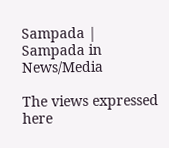Sampada | Sampada in News/Media

The views expressed here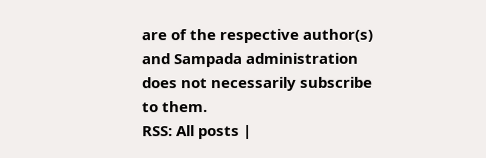are of the respective author(s) and Sampada administration does not necessarily subscribe to them.
RSS: All posts |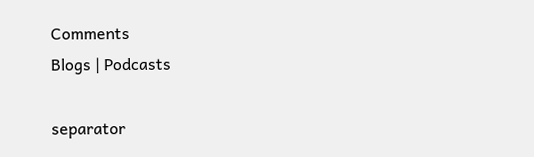Comments
Blogs | Podcasts

separator